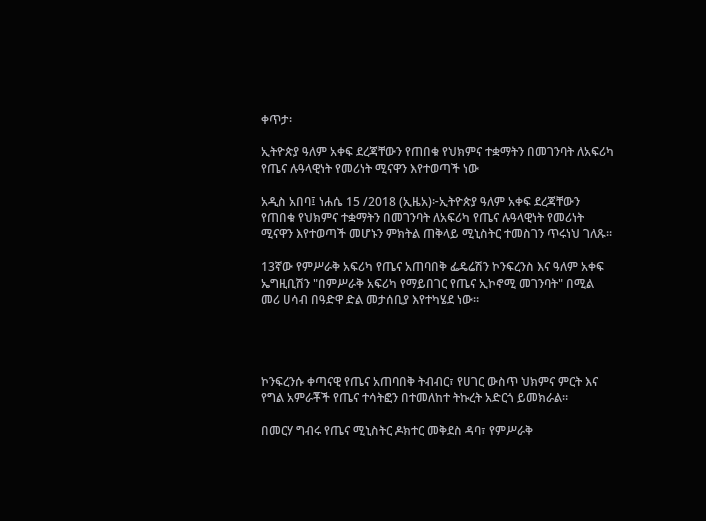ቀጥታ፡

ኢትዮጵያ ዓለም አቀፍ ደረጃቸውን የጠበቁ የህክምና ተቋማትን በመገንባት ለአፍሪካ የጤና ሉዓላዊነት የመሪነት ሚናዋን እየተወጣች ነው

አዲስ አበባ፤ ነሐሴ 15 /2018 (ኢዜአ)፦ኢትዮጵያ ዓለም አቀፍ ደረጃቸውን የጠበቁ የህክምና ተቋማትን በመገንባት ለአፍሪካ የጤና ሉዓላዊነት የመሪነት ሚናዋን እየተወጣች መሆኑን ምክትል ጠቅላይ ሚኒስትር ተመስገን ጥሩነህ ገለጹ።

13ኛው የምሥራቅ አፍሪካ የጤና አጠባበቅ ፌዴሬሽን ኮንፍረንስ እና ዓለም አቀፍ ኤግዚቢሽን "በምሥራቅ አፍሪካ የማይበገር የጤና ኢኮኖሚ መገንባት" በሚል መሪ ሀሳብ በዓድዋ ድል መታሰቢያ እየተካሄደ ነው።




ኮንፍረንሱ ቀጣናዊ የጤና አጠባበቅ ትብብር፣ የሀገር ውስጥ ህክምና ምርት እና የግል አምራቾች የጤና ተሳትፎን በተመለከተ ትኩረት አድርጎ ይመክራል።

በመርሃ ግብሩ የጤና ሚኒስትር ዶክተር መቅደስ ዳባ፣ የምሥራቅ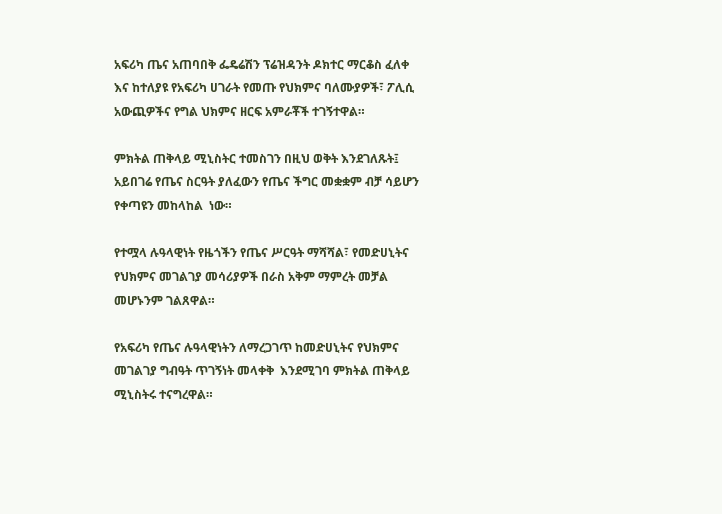አፍሪካ ጤና አጠባበቅ ፌዴሬሽን ፕሬዝዳንት ዶክተር ማርቆስ ፈለቀ እና ከተለያዩ የአፍሪካ ሀገራት የመጡ የህክምና ባለሙያዎች፣ ፖሊሲ አውጪዎችና የግል ህክምና ዘርፍ አምራቾች ተገኝተዋል።

ምክትል ጠቅላይ ሚኒስትር ተመስገን በዚህ ወቅት እንደገለጹት፤ አይበገሬ የጤና ስርዓት ያለፈውን የጤና ችግር መቋቋም ብቻ ሳይሆን የቀጣዩን መከላከል  ነው።

የተሟላ ሉዓላዊነት የዜጎችን የጤና ሥርዓት ማሻሻል፣ የመድሀኒትና የህክምና መገልገያ መሳሪያዎች በራስ አቅም ማምረት መቻል መሆኑንም ገልጸዋል።

የአፍሪካ የጤና ሉዓላዊነትን ለማረጋገጥ ከመድሀኒትና የህክምና መገልገያ ግብዓት ጥገኝነት መላቀቅ  እንደሚገባ ምክትል ጠቅላይ ሚኒስትሩ ተናግረዋል።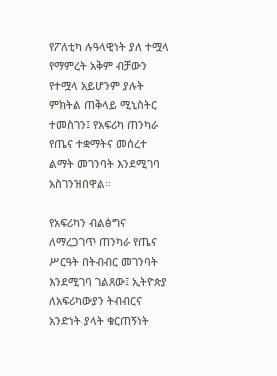የፖለቲካ ሉዓላዊነት ያለ ተሟላ የማምረት አቅም ብቻውን የተሟላ አይሆንም ያሉት ምክትል ጠቅላይ ሚኒስትር ተመስገን፤ የአፍሪካ ጠንካራ የጤና ተቋማትና መሰረተ ልማት መገንባት እንደሚገባ አስገንዝበዋል።

የአፍሪካን ብልፅግና ለማረጋገጥ ጠንካራ የጤና ሥርዓት በትብብር መገንባት እንደሚገባ ገልጸው፤ ኢትዮጵያ ለአፍሪካውያን ትብብርና አንድነት ያላት ቁርጠኝነት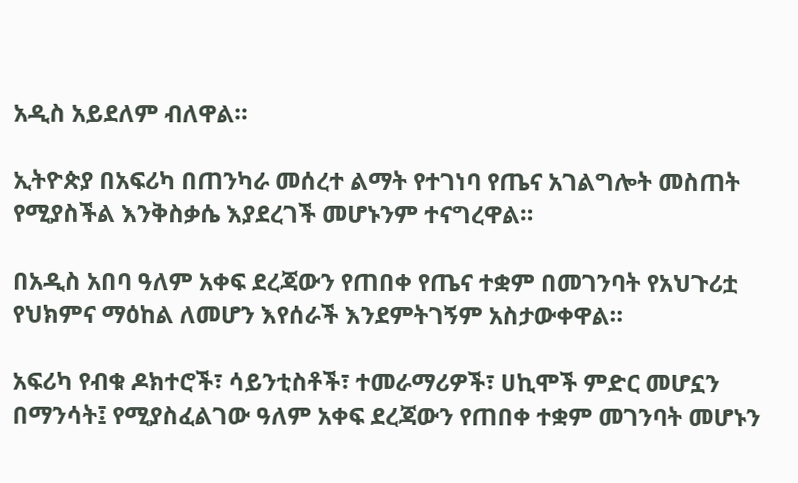አዲስ አይደለም ብለዋል።

ኢትዮጵያ በአፍሪካ በጠንካራ መሰረተ ልማት የተገነባ የጤና አገልግሎት መስጠት የሚያስችል እንቅስቃሴ እያደረገች መሆኑንም ተናግረዋል።

በአዲስ አበባ ዓለም አቀፍ ደረጃውን የጠበቀ የጤና ተቋም በመገንባት የአህጉሪቷ የህክምና ማዕከል ለመሆን እየሰራች እንደምትገኝም አስታውቀዋል።

አፍሪካ የብቁ ዶክተሮች፣ ሳይንቲስቶች፣ ተመራማሪዎች፣ ሀኪሞች ምድር መሆኗን በማንሳት፤ የሚያስፈልገው ዓለም አቀፍ ደረጃውን የጠበቀ ተቋም መገንባት መሆኑን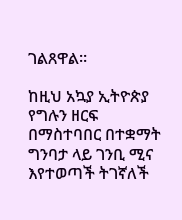ገልጸዋል።

ከዚህ አኳያ ኢትዮጵያ የግሉን ዘርፍ በማስተባበር በተቋማት ግንባታ ላይ ገንቢ ሚና እየተወጣች ትገኛለች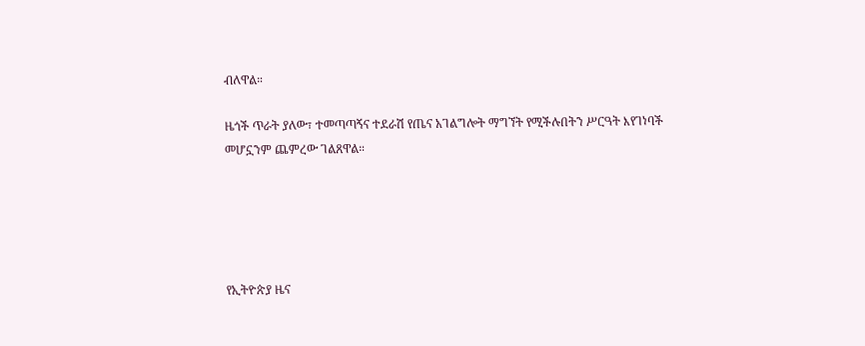ብለዋል።

ዜጎች ጥራት ያለው፣ ተመጣጣኝና ተደራሽ የጤና አገልግሎት ማግኘት የሚችሉበትን ሥርዓት እየገነባች መሆኗንም ጨምረው ገልጸዋል።





የኢትዮጵያ ዜና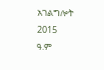አገልግሎት
2015
ዓ.ም